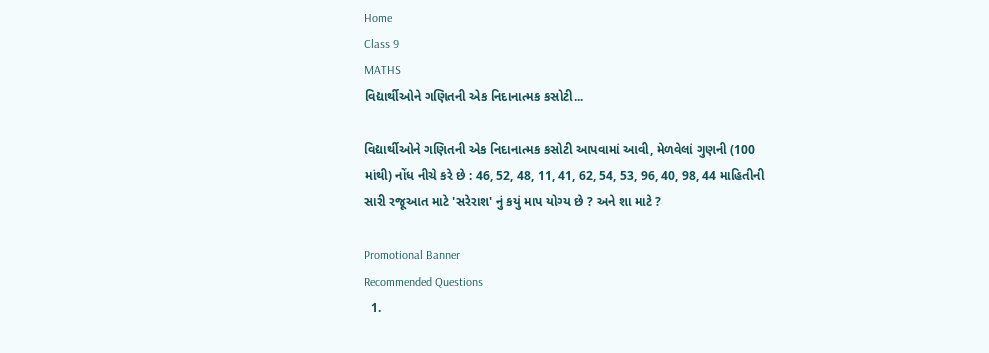Home
Class 9
MATHS
વિદ્યાર્થીઓને ગણિતની એક નિદાનાત્મક કસોટી...

વિદ્યાર્થીઓને ગણિતની એક નિદાનાત્મક કસોટી આપવામાં આવી, મેળવેલાં ગુણની (100 માંથી) નોંધ નીચે કરે છે : 46, 52, 48, 11, 41, 62, 54, 53, 96, 40, 98, 44 માહિતીની સારી રજૂઆત માટે 'સરેરાશ' નું કયું માપ યોગ્ય છે ? અને શા માટે ?

Promotional Banner
Recommended Questions
  1.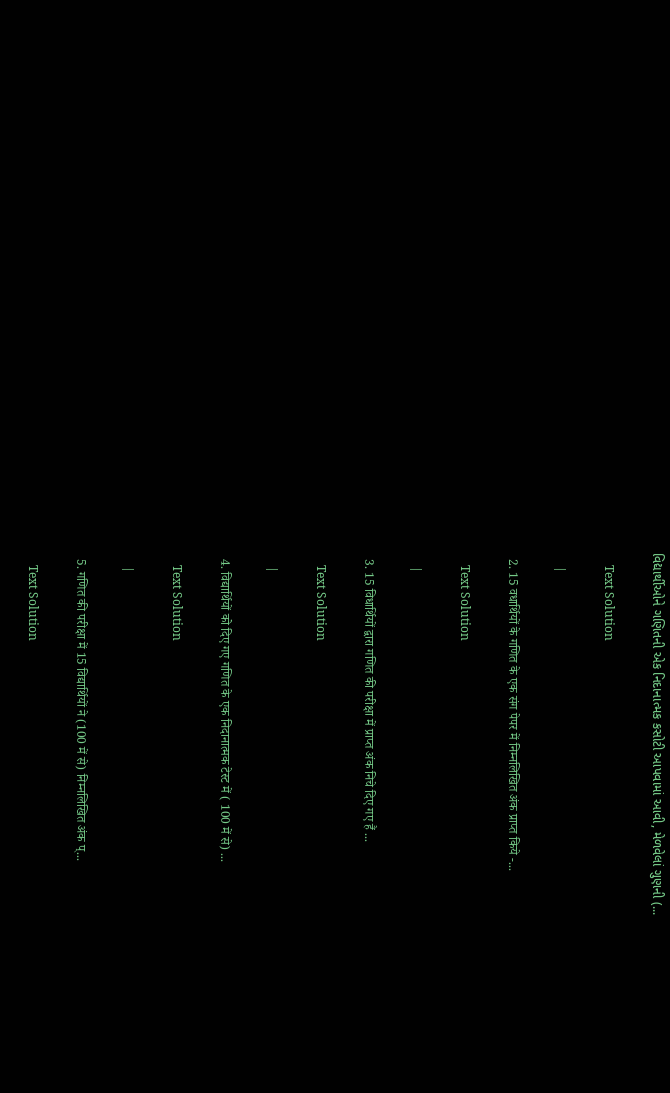વિદ્યાર્થીઓને ગણિતની એક નિદાનાત્મક કસોટી આપવામાં આવી, મેળવેલાં ગુણની (...

    Text Solution

    |

  2. 15 वधार्थियों के गणित के एक संग पेपर में निम्नलिखित अंक प्राप्त किये -...

    Text Solution

    |

  3. 15 विधार्थियों द्वारा गणित की परीक्षा में प्राप्त अंक निचे दिए गए हैं ...

    Text Solution

    |

  4. विद्यार्थियों को दिए गए गणित के एक निदानात्मक टेस्ट में ( 100 में से) ...

    Text Solution

    |

  5. गणित की परीक्षा में 15 विद्यार्थियों ने (100 में से) निम्नलिखित अंक प्...

    Text Solution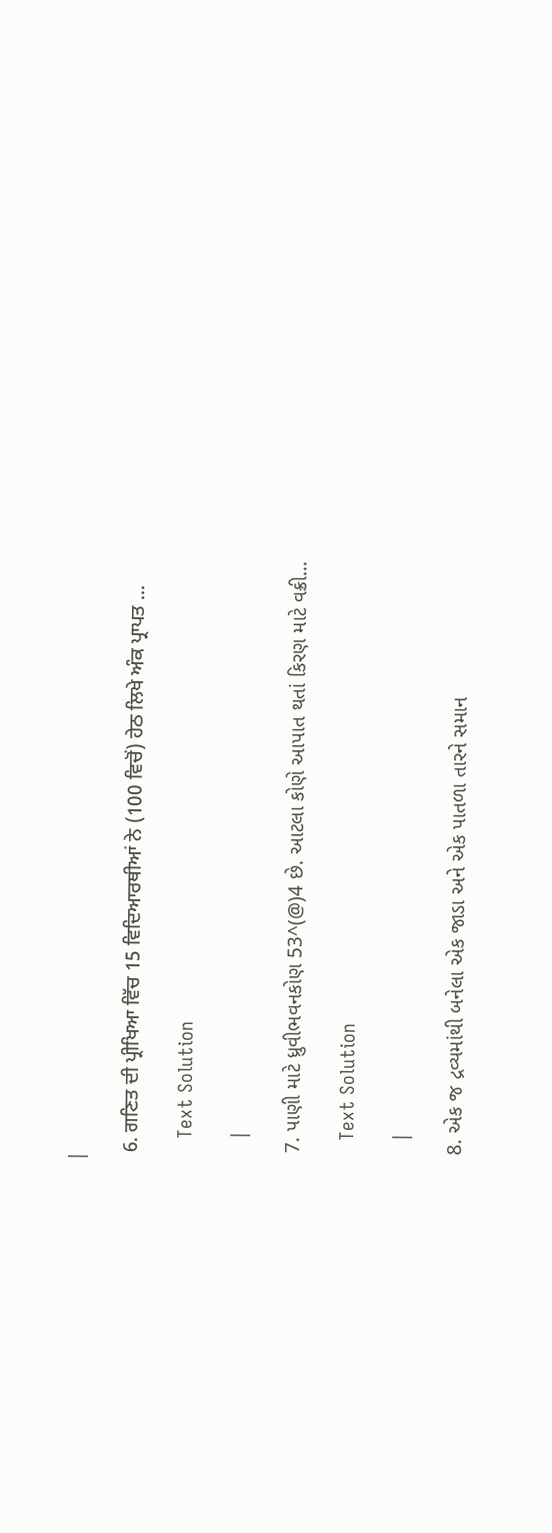|

  6. ਗਣਿਤ ਦੀ ਪ੍ਰੀਖਿਆ ਵਿੱਚ 15 ਵਿਦਿਆਰਥੀਆਂ ਨੇ (100 ਵਿਚੋਂ) ਹੇਠ ਲਿਖੇ ਅੰਕ ਪ੍ਰਾਪਤ ...

    Text Solution

    |

  7. પાણી માટે ધ્રુવીભવનકોણ 53^(@)4 છે. આટલા કોણે આપાત થતાં કિરણ માટે વક્રી...

    Text Solution

    |

  8. એક જ દ્રવ્યમાંથી બનેલા એક જાડા અને એક પાતળા તારને સમાન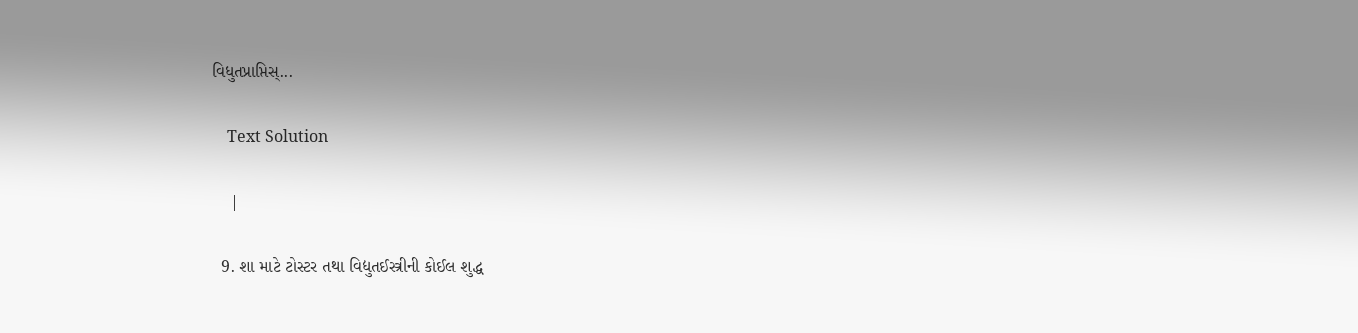વિધુતપ્રાપ્તિસ્...

    Text Solution

    |

  9. શા માટે ટોસ્ટર તથા વિદ્યુતઈસ્ત્રીની કોઈલ શુદ્ધ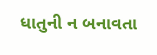ધાતુની ન બનાવતા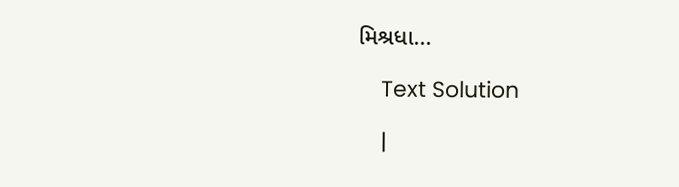મિશ્રધા...

    Text Solution

    |